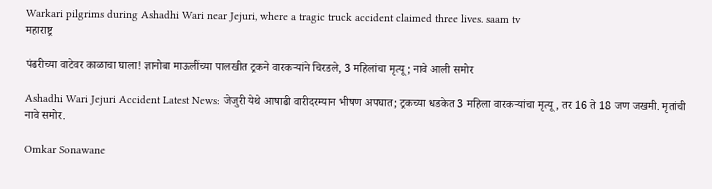Warkari pilgrims during Ashadhi Wari near Jejuri, where a tragic truck accident claimed three lives. saam tv
महाराष्ट्र

पंढरीच्या वाटेवर काळाचा घाला! ज्ञानोबा माऊलींच्या पालखीत ट्रकने वारकऱ्यांने चिरडले, 3 महिलांचा मृत्यू; नावे आली समोर

Ashadhi Wari Jejuri Accident Latest News: जेजुरी येथे आषाढी वारीदरम्यान भीषण अपघात; ट्रकच्या धडकेत 3 महिला वारकऱ्यांचा मृत्यू, तर 16 ते 18 जण जखमी. मृतांची नावे समोर.

Omkar Sonawane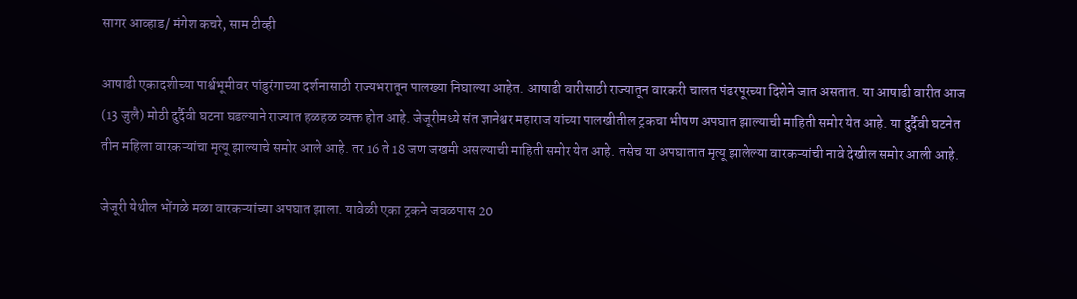सागर आव्हाड/ मंगेश कचरे, साम टीव्ही

आषाढी एकादशीच्या पार्श्वभूमीवर पांडुरंगाच्या दर्शनासाठी राज्यभरातून पालख्या निघाल्या आहेत. आषाढी वारीसाठी राज्यातून वारकरी चालत पंढरपूरच्या दिशेने जात असतात. या आषाढी वारीत आज (13 जुलै) मोठी दुर्दैवी घटना घडल्याने राज्यात हळहळ व्यक्त होत आहे. जेजूरीमध्ये संत ज्ञानेश्वर महाराज यांच्या पालखीतील ट्रकचा भीषण अपघात झाल्याची माहिती समोर येत आहे. या दुर्दैवी घटनेत तीन महिला वारकऱ्यांचा मृत्यू झाल्याचे समोर आले आहे. तर 16 ते 18 जण जखमी असल्याची माहिती समोर येत आहे. तसेच या अपघातात मृत्यू झालेल्या वारकऱ्यांची नावे देखील समोर आली आहे.

जेजूरी येथील भोंगळे मळा वारकऱ्यांच्या अपघात झाला. यावेळी एका ट्रकने जवळपास 20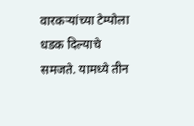वारकऱ्यांच्या टेम्पोला धडक दिल्याचे समजते. यामध्ये तीन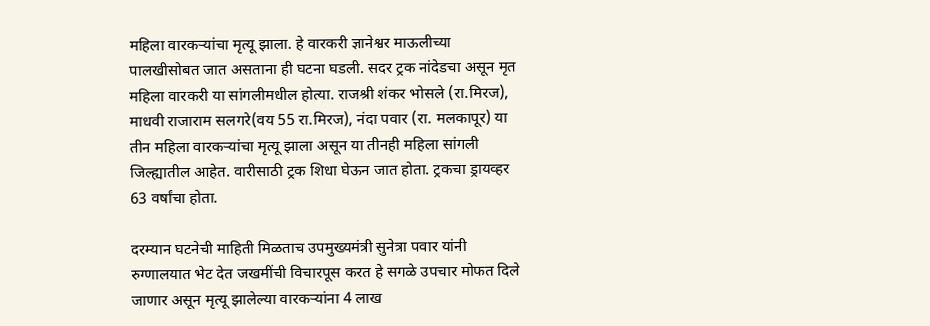महिला वारकऱ्यांचा मृत्यू झाला. हे वारकरी ज्ञानेश्वर माऊलीच्या पालखीसोबत जात असताना ही घटना घडली. सदर ट्रक नांदेडचा असून मृत महिला वारकरी या सांगलीमधील होत्या. राजश्री शंकर भोसले (रा.मिरज), माधवी राजाराम सलगरे(वय 55 रा.मिरज), नंदा पवार (रा. मलकापूर) या तीन महिला वारकऱ्यांचा मृत्यू झाला असून या तीनही महिला सांगली जिल्ह्यातील आहेत. वारीसाठी ट्रक शिधा घेऊन जात होता. ट्रकचा ड्रायव्हर 63 वर्षांचा होता.

दरम्यान घटनेची माहिती मिळताच उपमुख्यमंत्री सुनेत्रा पवार यांनी रुग्णालयात भेट देत जखमींची विचारपूस करत हे सगळे उपचार मोफत दिले जाणार असून मृत्यू झालेल्या वारकऱ्यांना 4 लाख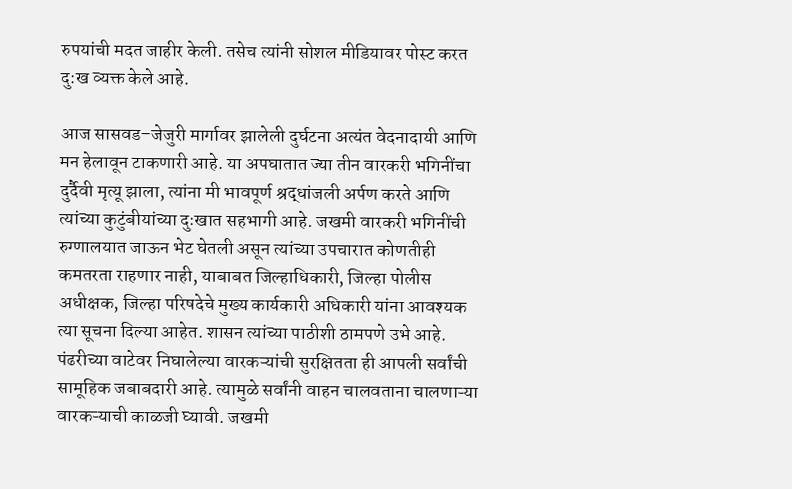रुपयांची मदत जाहीर केली. तसेच त्यांनी सोशल मीडियावर पोस्ट करत दु:ख व्यक्त केले आहे.

आज सासवड–जेजुरी मार्गावर झालेली दुर्घटना अत्यंत वेदनादायी आणि मन हेलावून टाकणारी आहे. या अपघातात ज्या तीन वारकरी भगिनींचा दुर्दैवी मृत्यू झाला, त्यांना मी भावपूर्ण श्रद्धांजली अर्पण करते आणि त्यांच्या कुटुंबीयांच्या दुःखात सहभागी आहे. जखमी वारकरी भगिनींची रुग्णालयात जाऊन भेट घेतली असून त्यांच्या उपचारात कोणतीही कमतरता राहणार नाही, याबाबत जिल्हाधिकारी, जिल्हा पोलीस अधीक्षक, जिल्हा परिषदेचे मुख्य कार्यकारी अधिकारी यांना आवश्यक त्या सूचना दिल्या आहेत. शासन त्यांच्या पाठीशी ठामपणे उभे आहे. पंढरीच्या वाटेवर निघालेल्या वारकऱ्यांची सुरक्षितता ही आपली सर्वांची सामूहिक जबाबदारी आहे. त्यामुळे सर्वांनी वाहन चालवताना चालणाऱ्या वारकऱ्याची काळजी घ्यावी. जखमी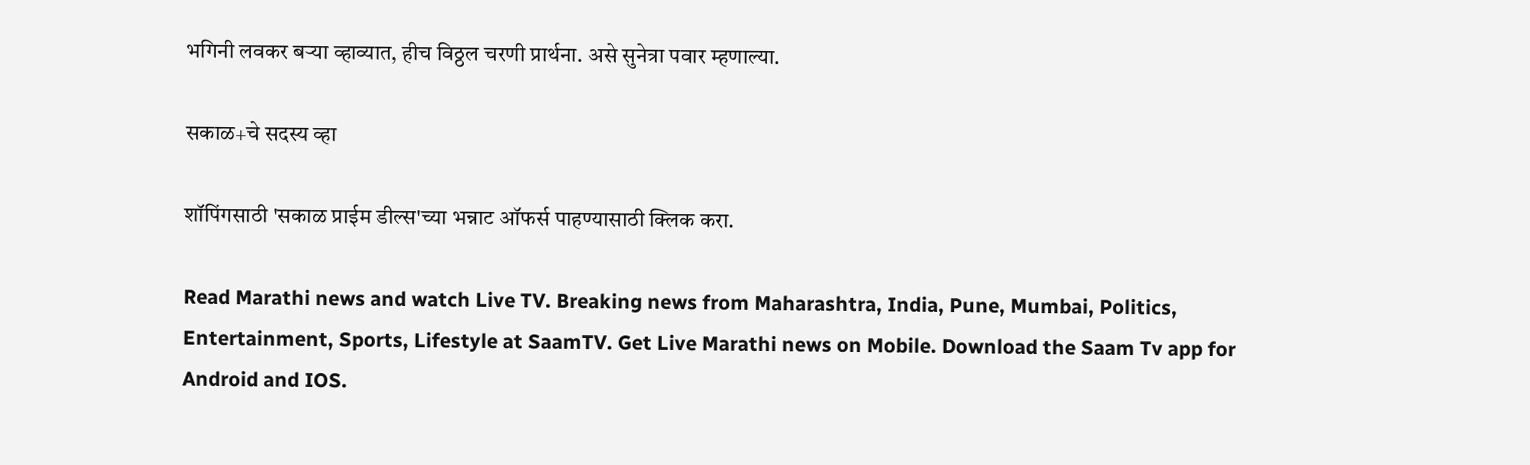भगिनी लवकर बऱ्या व्हाव्यात, हीच विठ्ठल चरणी प्रार्थना. असे सुनेत्रा पवार म्हणाल्या.

सकाळ+चे सदस्य व्हा

शॉपिंगसाठी 'सकाळ प्राईम डील्स'च्या भन्नाट ऑफर्स पाहण्यासाठी क्लिक करा.

Read Marathi news and watch Live TV. Breaking news from Maharashtra, India, Pune, Mumbai, Politics, Entertainment, Sports, Lifestyle at SaamTV. Get Live Marathi news on Mobile. Download the Saam Tv app for Android and IOS.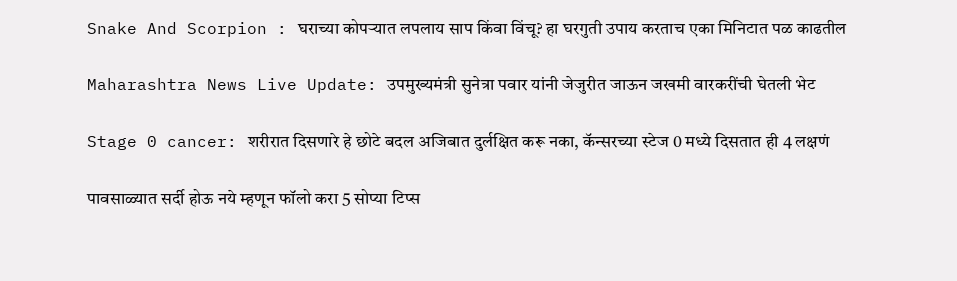Snake And Scorpion : घराच्या कोपऱ्यात लपलाय साप किंवा विंचू? हा घरगुती उपाय करताच एका मिनिटात पळ काढतील

Maharashtra News Live Update: उपमुख्यमंत्री सुनेत्रा पवार यांनी जेजुरीत जाऊन जखमी वारकरींची घेतली भेट

Stage 0 cancer: शरीरात दिसणारे हे छोटे बदल अजिबात दुर्लक्षित करू नका, कॅन्सरच्या स्टेज 0 मध्ये दिसतात ही 4 लक्षणं

पावसाळ्यात सर्दी होऊ नये म्हणून फॉलो करा 5 सोप्या टिप्स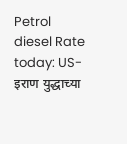Petrol diesel Rate today: US-इराण युद्धाच्या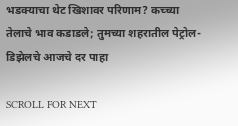भडक्याचा थेट खिशावर परिणाम? कच्च्या तेलाचे भाव कडाडले; तुमच्या शहरातील पेट्रोल-डिझेलचे आजचे दर पाहा

SCROLL FOR NEXT